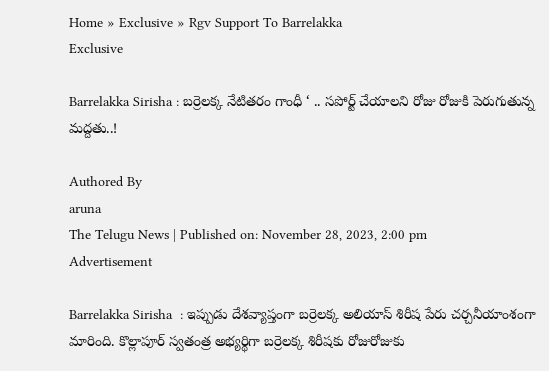Home » Exclusive » Rgv Support To Barrelakka
Exclusive

Barrelakka Sirisha : బర్రెలక్క నేటితరం గాంధీ ‘ .. సపోర్ట్ చేయాల‌ని రోజు రోజుకి పెరుగుతున్న మ‌ద్ద‌తు..!

Authored By
aruna
The Telugu News | Published on: November 28, 2023, 2:00 pm
Advertisement

Barrelakka Sirisha  : ఇప్పుడు దేశవ్యాప్తంగా బర్రెలక్క అలియాస్ శిరీష పేరు చర్చనీయాంశంగా మారింది. కొల్లాపూర్ స్వతంత్ర అభ్యర్థిగా బర్రెలక్క శిరీషకు రోజురోజుకు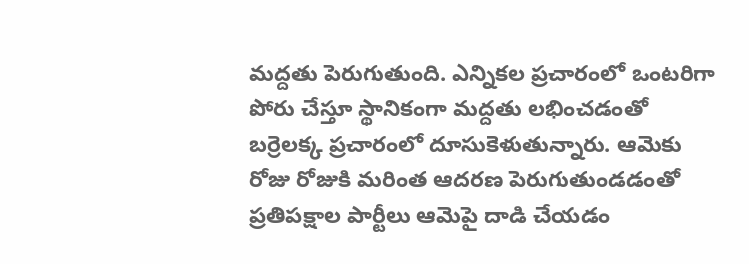మద్దతు పెరుగుతుంది. ఎన్నికల ప్రచారంలో ఒంటరిగా పోరు చేస్తూ స్థానికంగా మద్దతు లభించడంతో బర్రెలక్క ప్రచారంలో దూసుకెళుతున్నారు. ఆమెకు రోజు రోజుకి మరింత ఆదరణ పెరుగుతుండడంతో ప్రతిపక్షాల పార్టీలు ఆమెపై దాడి చేయడం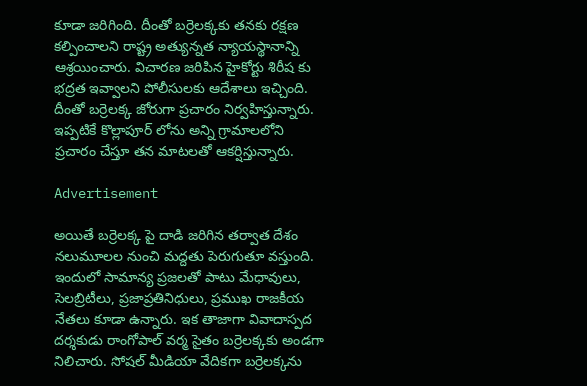కూడా జరిగింది. దీంతో బర్రెలక్కకు తనకు రక్షణ కల్పించాలని రాష్ట్ర అత్యున్నత న్యాయస్థానాన్ని ఆశ్రయించారు. విచారణ జరిపిన హైకోర్టు శిరీష కు భద్రత ఇవ్వాలని పోలీసులకు ఆదేశాలు ఇచ్చింది. దీంతో బర్రెలక్క జోరుగా ప్రచారం నిర్వహిస్తున్నారు. ఇప్పటికే కొల్లాపూర్ లోను అన్ని గ్రామాలలోని ప్రచారం చేస్తూ తన మాటలతో ఆకర్షిస్తున్నారు.

Advertisement

అయితే బర్రెలక్క పై దాడి జరిగిన తర్వాత దేశం నలుమూలల నుంచి మద్దతు పెరుగుతూ వస్తుంది. ఇందులో సామాన్య ప్రజలతో పాటు మేధావులు, సెలబ్రిటీలు, ప్రజాప్రతినిధులు, ప్రముఖ రాజకీయ నేతలు కూడా ఉన్నారు. ఇక తాజాగా వివాదాస్పద దర్శకుడు రాంగోపాల్ వర్మ సైతం బర్రెలక్కకు అండగా నిలిచారు. సోషల్ మీడియా వేదికగా బర్రెలక్కను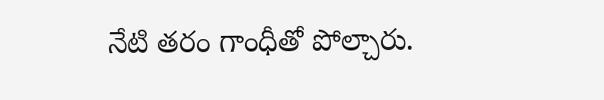నేటి తరం గాంధీతో పోల్చారు.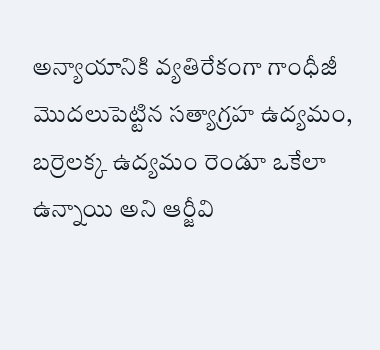అన్యాయానికి వ్యతిరేకంగా గాంధీజీ మొదలుపెట్టిన సత్యాగ్రహ ఉద్యమం, బర్రెలక్క ఉద్యమం రెండూ ఒకేలా ఉన్నాయి అని ఆర్జీవి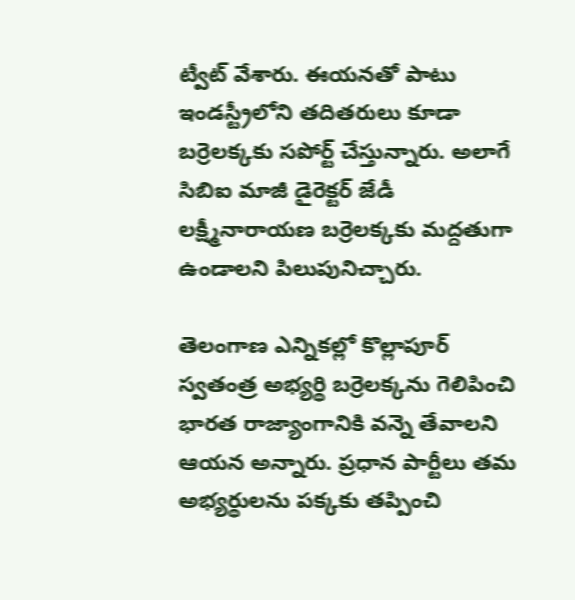ట్వీట్ వేశారు. ఈయనతో పాటు ఇండస్ట్రీలోని తదితరులు కూడా బర్రెలక్కకు సపోర్ట్ చేస్తున్నారు. అలాగే సిబిఐ మాజీ డైరెక్టర్ జేడీ లక్ష్మీనారాయణ బర్రెలక్కకు మద్దతుగా ఉండాలని పిలుపునిచ్చారు.

తెలంగాణ ఎన్నికల్లో కొల్లాపూర్ స్వతంత్ర అభ్యర్థి బర్రెలక్కను గెలిపించి భారత రాజ్యాంగానికి వన్నె తేవాలని ఆయన అన్నారు. ప్రధాన పార్టీలు తమ అభ్యర్థులను పక్కకు తప్పించి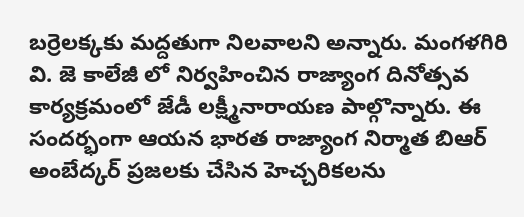బర్రెలక్కకు మద్దతుగా నిలవాలని అన్నారు. మంగళగిరి వి. జె కాలేజీ లో నిర్వహించిన రాజ్యాంగ దినోత్సవ కార్యక్రమంలో జేడీ లక్ష్మీనారాయణ పాల్గొన్నారు. ఈ సందర్భంగా ఆయన భారత రాజ్యాంగ నిర్మాత బిఆర్ అంబేద్కర్ ప్రజలకు చేసిన హెచ్చరికలను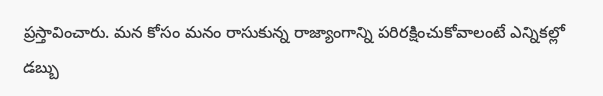ప్రస్తావించారు. మన కోసం మనం రాసుకున్న రాజ్యాంగాన్ని పరిరక్షించుకోవాలంటే ఎన్నికల్లో డబ్బు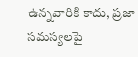ఉన్నవారికి కాదు, ప్రజా సమస్యలపై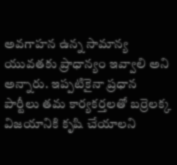అవగాహన ఉన్న సామాన్య యువతకు ప్రాధాన్యం ఇవ్వాలి అని అన్నారు. ఇప్పటికైనా ప్రధాన పార్టీలు తమ కార్యకర్తలతో బర్రెలక్క విజయానికి కృషి చేయాలని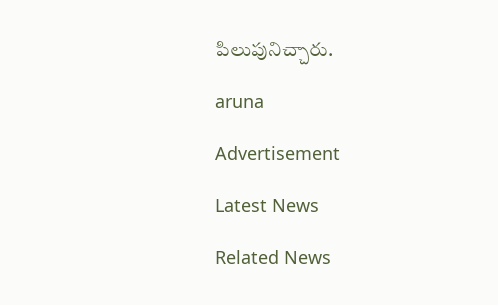పిలుపునిచ్చారు.

aruna

Advertisement

Latest News

Related News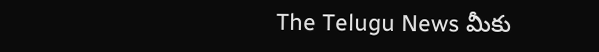The Telugu News మీకు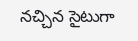నచ్చిన సైటుగా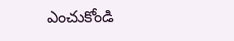ఎంచుకోండి